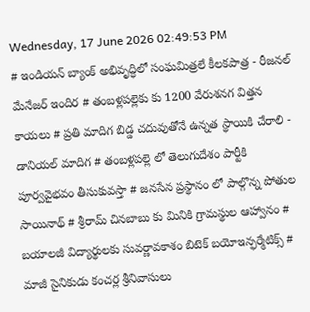Wednesday, 17 June 2026 02:49:53 PM
# ఇండియన్ బ్యాంక్ అభివృద్ధిలో సంఘమిత్రలే కీలకపాత్ర - రీజనల్ మేనేజర్ ఇందిర # తంబళ్లపల్లెకు కు 1200 వేరుశనగ విత్తన కాయలు # ప్రతి మాదిగ బిడ్డ చదువుతోనే ఉన్నత స్థాయికి చేరాలి - డానియల్ మాదిగ # తంబళ్లపల్లె లో తెలుగుదేశం పార్టీకి పూర్వవైభవం తీసుకువస్తా # జనసేన ప్రస్థానం లో పాల్గొన్న పోతుల సాయినాథ్ # శ్రీరామ్ చినబాబు కు మినికి గ్రామస్థుల ఆహ్వానం # బయాలజీ విద్యార్థులకు సువర్ణావకాశం బిటెక్ బయోఇన్ఫర్మేటిక్స్ # మాజీ సైనికుడు కంచర్ల శ్రీనివాసులు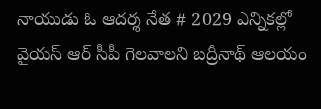నాయుడు ఓ ఆదర్శ నేత # 2029 ఎన్నికల్లో వైయస్ ఆర్ సీపీ గెలవాలని బద్రీనాథ్ ఆలయం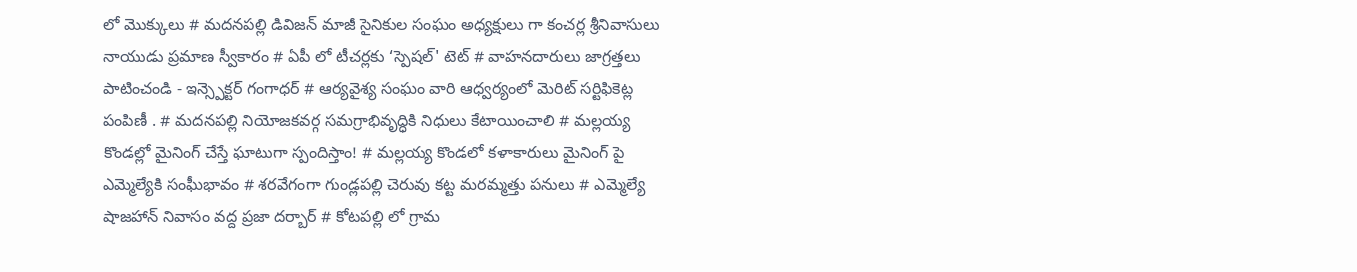లో మొక్కులు # మదనపల్లి డివిజన్ మాజీ సైనికుల సంఘం అధ్యక్షులు గా కంచర్ల శ్రీనివాసులు నాయుడు ప్రమాణ స్వీకారం # ఏపీ లో టీచర్లకు ‘స్పెషల్' టెట్ # వాహనదారులు జాగ్రత్తలు పాటించండి - ఇన్స్పెక్టర్ గంగాధర్ # ఆర్యవైశ్య సంఘం వారి ఆధ్వర్యంలో మెరిట్ సర్టిఫికెట్ల పంపిణీ . # మదనపల్లి నియోజకవర్గ సమగ్రాభివృద్ధికి నిధులు కేటాయించాలి # మల్లయ్య కొండల్లో మైనింగ్ చేస్తే ఘాటుగా స్పందిస్తాం! # మల్లయ్య కొండలో కళాకారులు మైనింగ్ పై ఎమ్మెల్యేకి సంఘీభావం # శరవేగంగా గుండ్లపల్లి చెరువు కట్ట మరమ్మత్తు పనులు # ఎమ్మెల్యే షాజహాన్ నివాసం వద్ద ప్రజా దర్బార్ # కోటపల్లి లో గ్రామ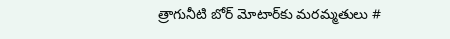త్రాగునీటి బోర్ మోటార్‌కు మరమ్మతులు #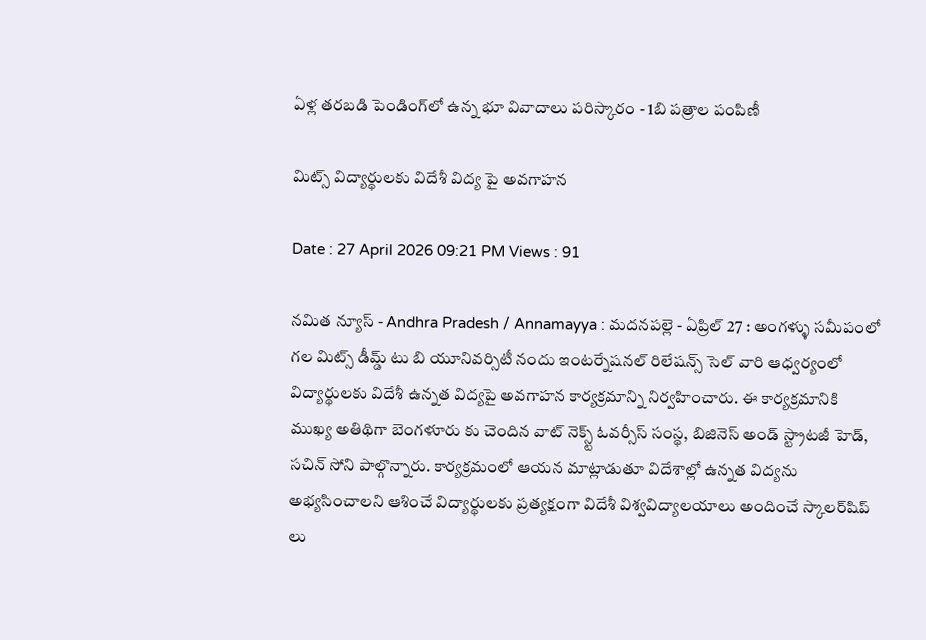ఏళ్ల తరబడి పెండింగ్‌లో ఉన్న భూ వివాదాలు పరిస్కారం - 1బి పత్రాల పంపిణీ

మిట్స్ విద్యార్థులకు విదేశీ విద్య పై అవగాహన

Date : 27 April 2026 09:21 PM Views : 91

నమిత న్యూస్ - Andhra Pradesh / Annamayya : మదనపల్లె - ఏప్రిల్ 27 : అంగళ్ళు సమీపంలో గల మిట్స్ డీమ్డ్ టు బి యూనివర్సిటీ నందు ఇంటర్నేషనల్ రిలేషన్స్ సెల్ వారి ఆధ్వర్యంలో విద్యార్థులకు విదేశీ ఉన్నత విద్యపై అవగాహన కార్యక్రమాన్ని నిర్వహించారు. ఈ కార్యక్రమానికి ముఖ్య అతిథిగా బెంగళూరు కు చెందిన వాట్ నెక్స్ట్ ఓవర్సీస్ సంస్థ, బిజినెస్ అండ్ స్ట్రాటజీ హెడ్, సచిన్ సోని పాల్గొన్నారు. కార్యక్రమంలో ఆయన మాట్లాడుతూ విదేశాల్లో ఉన్నత విద్యను అభ్యసించాలని ఆశించే విద్యార్థులకు ప్రత్యక్షంగా విదేశీ విశ్వవిద్యాలయాలు అందించే స్కాలర్‌షిప్ లు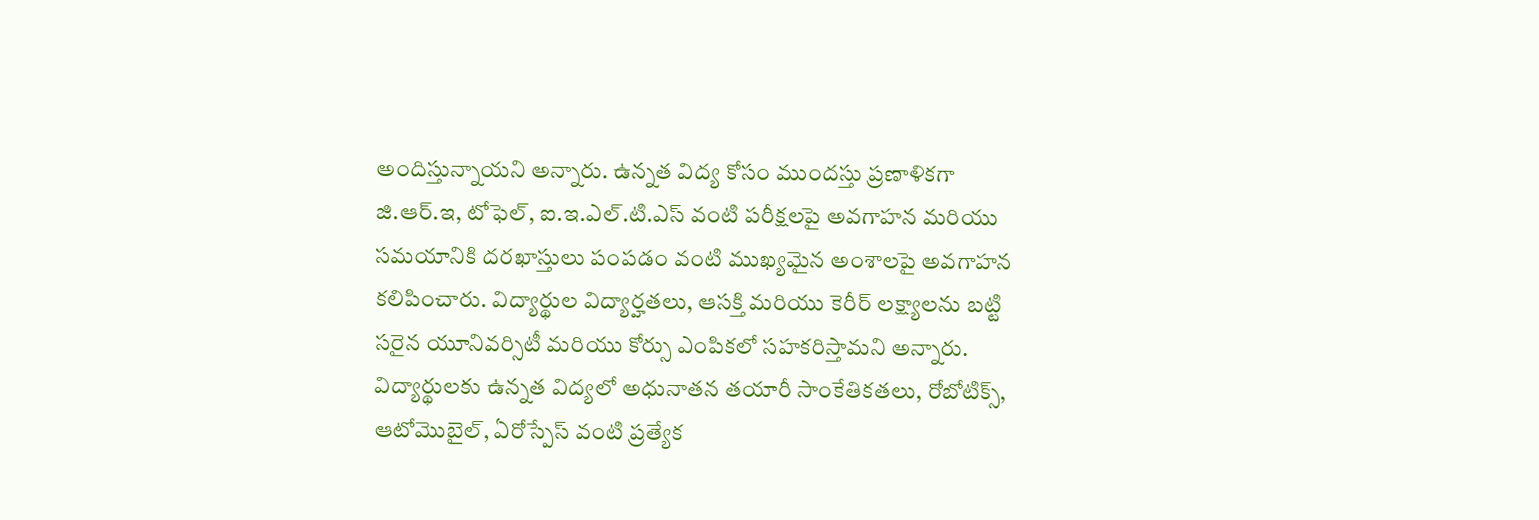అందిస్తున్నాయని అన్నారు. ఉన్నత విద్య కోసం ముందస్తు ప్రణాళికగా జి.ఆర్.ఇ, టోఫెల్, ఐ.ఇ.ఎల్.టి.ఎస్ వంటి పరీక్షలపై అవగాహన మరియు సమయానికి దరఖాస్తులు పంపడం వంటి ముఖ్యమైన అంశాలపై అవగాహన కలిపించారు. విద్యార్థుల విద్యార్హతలు, ఆసక్తి మరియు కెరీర్ లక్ష్యాలను బట్టి సరైన యూనివర్సిటీ మరియు కోర్సు ఎంపికలో సహకరిస్తామని అన్నారు. విద్యార్థులకు ఉన్నత విద్యలో అధునాతన తయారీ సాంకేతికతలు, రోబోటిక్స్, ఆటోమొబైల్, ఏరోస్పేస్ వంటి ప్రత్యేక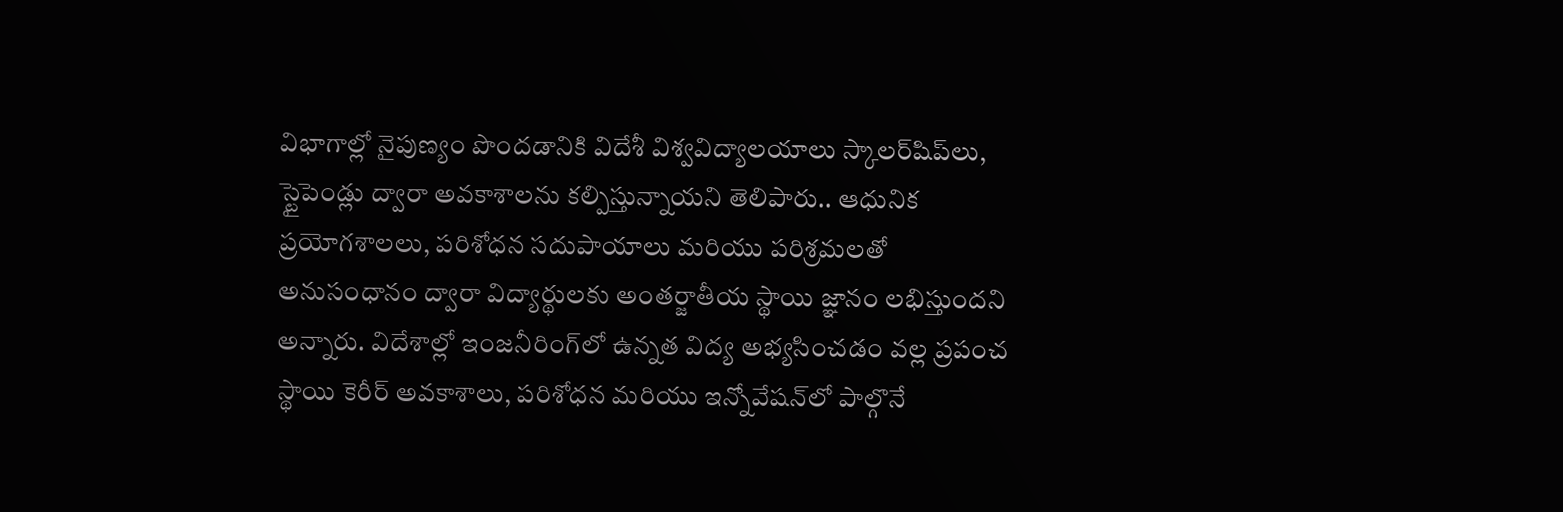విభాగాల్లో నైపుణ్యం పొందడానికి విదేశీ విశ్వవిద్యాలయాలు స్కాలర్‌షిప్‌లు, స్టైపెండ్లు ద్వారా అవకాశాలను కల్పిస్తున్నాయని తెలిపారు.. ఆధునిక ప్రయోగశాలలు, పరిశోధన సదుపాయాలు మరియు పరిశ్రమలతో అనుసంధానం ద్వారా విద్యార్థులకు అంతర్జాతీయ స్థాయి జ్ఞానం లభిస్తుందని అన్నారు. విదేశాల్లో ఇంజనీరింగ్‌లో ఉన్నత విద్య అభ్యసించడం వల్ల ప్రపంచ స్థాయి కెరీర్ అవకాశాలు, పరిశోధన మరియు ఇన్నోవేషన్‌లో పాల్గొనే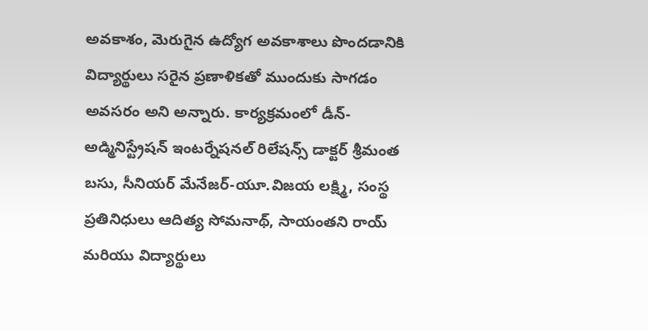అవకాశం, మెరుగైన ఉద్యోగ అవకాశాలు పొందడానికి విద్యార్థులు సరైన ప్రణాళికతో ముందుకు సాగడం అవసరం అని అన్నారు. కార్యక్రమంలో డీన్-అడ్మినిస్ట్రేషన్ ఇంటర్నేషనల్ రిలేషన్స్ డాక్టర్ శ్రీమంత బసు, సీనియర్ మేనేజర్-యూ.విజయ లక్ష్మి, సంస్థ ప్రతినిధులు ఆదిత్య సోమనాథ్, సాయంతని రాయ్ మరియు విద్యార్థులు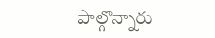పాల్గొన్నారు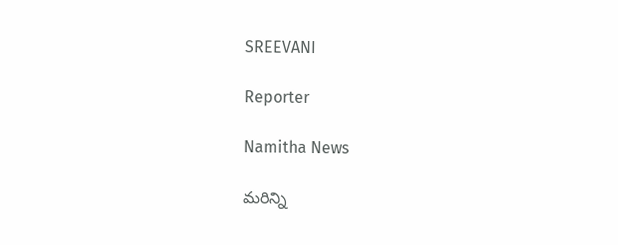SREEVANI

Reporter

Namitha News

మరిన్ని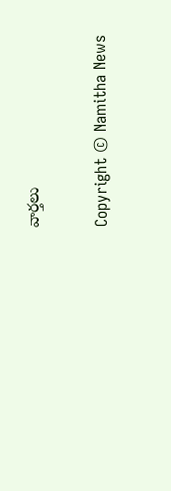వార్తలు

Copyright © Namitha News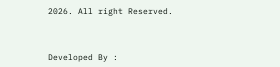2026. All right Reserved.



Developed By :